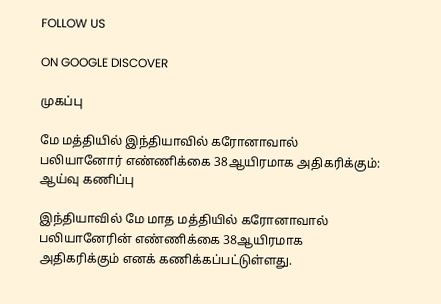FOLLOW US

ON GOOGLE DISCOVER

முகப்பு

மே மத்தியில் இந்தியாவில் கரோனாவால் பலியானோர் எண்ணிக்கை 38ஆயிரமாக அதிகரிக்கும்: ஆய்வு கணிப்பு

இந்தியாவில் மே மாத மத்தியில் கரோனாவால் பலியானேரின் எண்ணிக்கை 38ஆயிரமாக அதிகரிக்கும் எனக் கணிக்கப்பட்டுள்ளது.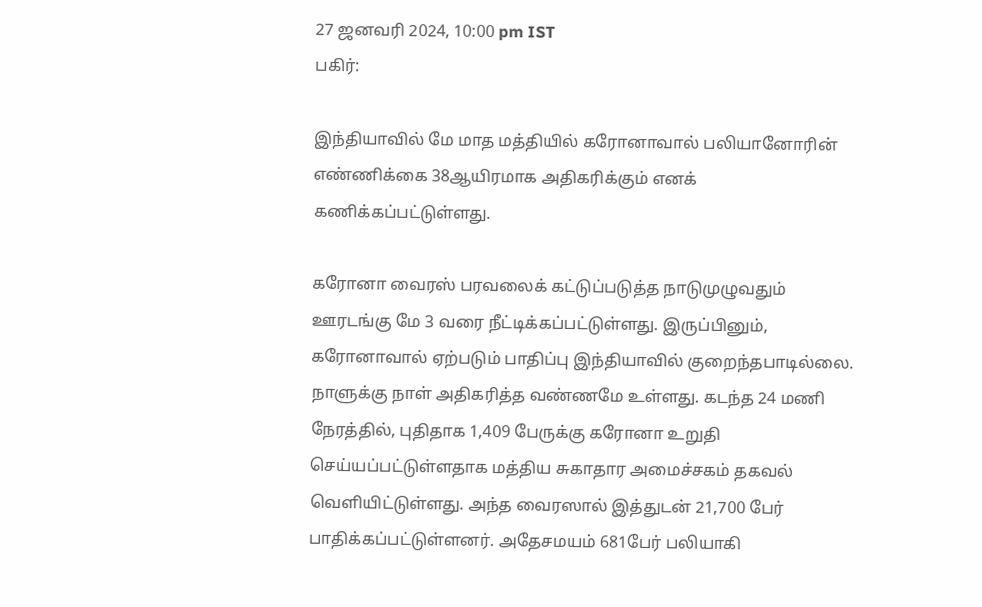27 ஜனவரி 2024, 10:00 pm IST
பகிர்:

இந்தியாவில் மே மாத மத்தியில் கரோனாவால் பலியானோரின் எண்ணிக்கை 38ஆயிரமாக அதிகரிக்கும் எனக் கணிக்கப்பட்டுள்ளது.

கரோனா வைரஸ் பரவலைக் கட்டுப்படுத்த நாடுமுழுவதும் ஊரடங்கு மே 3 வரை நீட்டிக்கப்பட்டுள்ளது. இருப்பினும், கரோனாவால் ஏற்படும் பாதிப்பு இந்தியாவில் குறைந்தபாடில்லை. நாளுக்கு நாள் அதிகரித்த வண்ணமே உள்ளது. கடந்த 24 மணி நேரத்தில், புதிதாக 1,409 பேருக்கு கரோனா உறுதி செய்யப்பட்டுள்ளதாக மத்திய சுகாதார அமைச்சகம் தகவல் வெளியிட்டுள்ளது. அந்த வைரஸால் இத்துடன் 21,700 பேர் பாதிக்கப்பட்டுள்ளனர். அதேசமயம் 681பேர் பலியாகி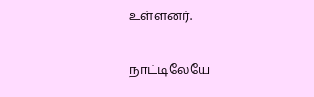உள்ளனர்.

நாட்டிலேயே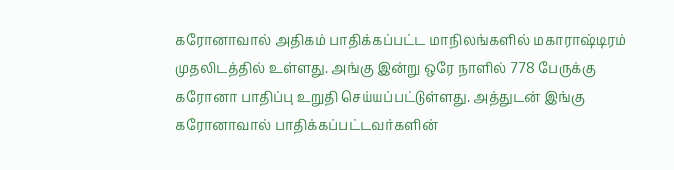கரோனாவால் அதிகம் பாதிக்கப்பட்ட மாநிலங்களில் மகாராஷ்டிரம் முதலிடத்தில் உள்ளது. அங்கு இன்று ஒரே நாளில் 778 பேருக்கு கரோனா பாதிப்பு உறுதி செய்யப்பட்டுள்ளது. அத்துடன் இங்கு கரோனாவால் பாதிக்கப்பட்டவர்களின்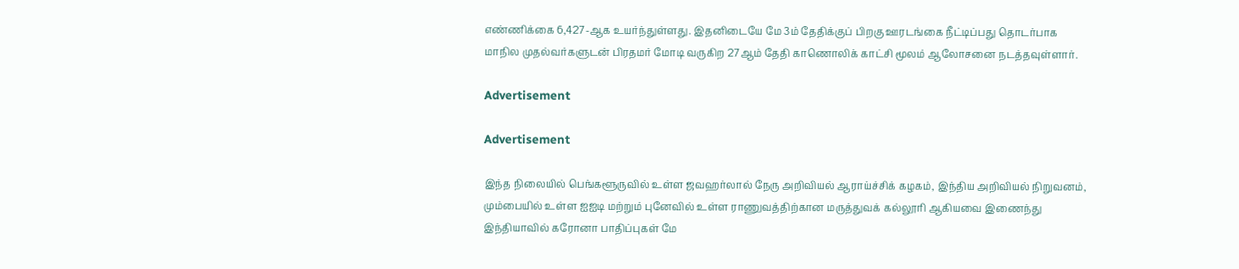எண்ணிக்கை 6,427-ஆக உயர்ந்துள்ளது. இதனிடையே மே 3ம் தேதிக்குப் பிறகு ஊரடங்கை நீட்டிப்பது தொடர்பாக மாநில முதல்வர்களுடன் பிரதமர் மோடி வருகிற 27ஆம் தேதி காணொலிக் காட்சி மூலம் ஆலோசனை நடத்தவுள்ளார்.

Advertisement

Advertisement

இந்த நிலையில் பெங்களூருவில் உள்ள ஜவஹர்லால் நேரு அறிவியல் ஆராய்ச்சிக் கழகம், இந்திய அறிவியல் நிறுவனம், மும்பையில் உள்ள ஐஐடி மற்றும் புனேவில் உள்ள ராணுவத்திற்கான மருத்துவக் கல்லூரி ஆகியவை இணைந்து இந்தியாவில் கரோனா பாதிப்புகள் மே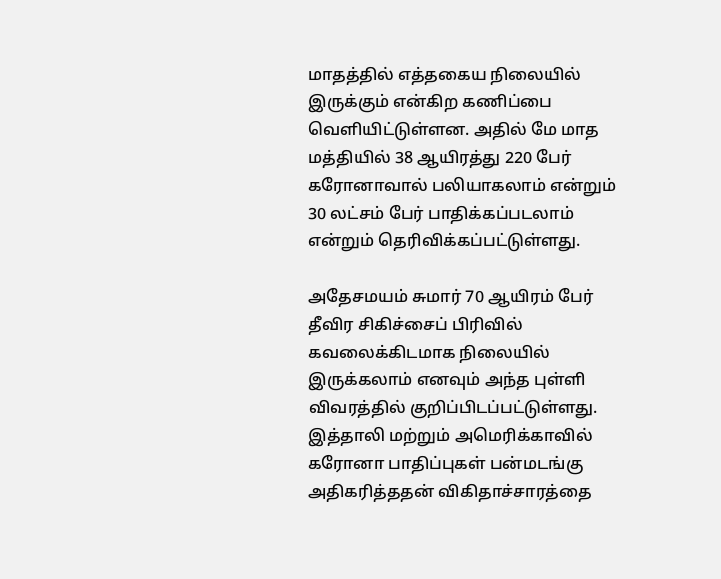மாதத்தில் எத்தகைய நிலையில் இருக்கும் என்கிற கணிப்பை வெளியிட்டுள்ளன. அதில் மே மாத மத்தியில் 38 ஆயிரத்து 220 பேர் கரோனாவால் பலியாகலாம் என்றும் 30 லட்சம் பேர் பாதிக்கப்படலாம் என்றும் தெரிவிக்கப்பட்டுள்ளது.

அதேசமயம் சுமார் 70 ஆயிரம் பேர் தீவிர சிகிச்சைப் பிரிவில் கவலைக்கிடமாக நிலையில் இருக்கலாம் எனவும் அந்த புள்ளி விவரத்தில் குறிப்பிடப்பட்டுள்ளது. இத்தாலி மற்றும் அமெரிக்காவில் கரோனா பாதிப்புகள் பன்மடங்கு அதிகரித்ததன் விகிதாச்சாரத்தை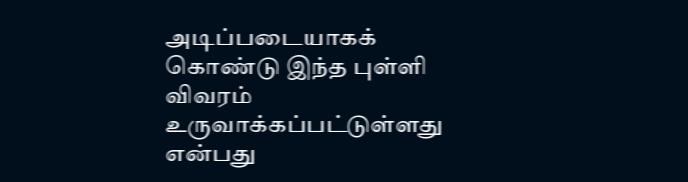அடிப்படையாகக் கொண்டு இந்த புள்ளி விவரம் உருவாக்கப்பட்டுள்ளது என்பது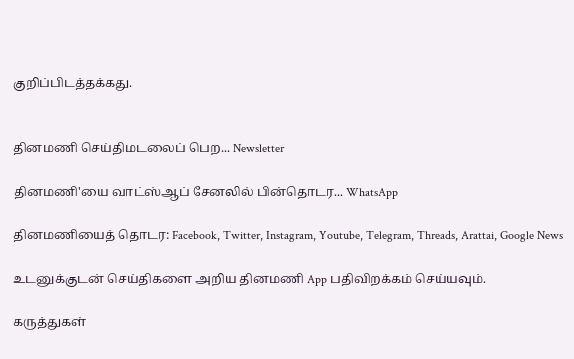குறிப்பிடத்தக்கது.


தினமணி செய்திமடலைப் பெற... Newsletter

தினமணி'யை வாட்ஸ்ஆப் சேனலில் பின்தொடர... WhatsApp

தினமணியைத் தொடர: Facebook, Twitter, Instagram, Youtube, Telegram, Threads, Arattai, Google News

உடனுக்குடன் செய்திகளை அறிய தினமணி App பதிவிறக்கம் செய்யவும்.

கருத்துகள்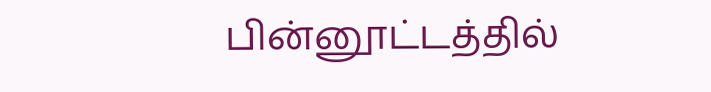பின்னூட்டத்தில்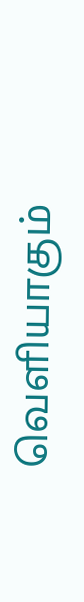வெளியாகும்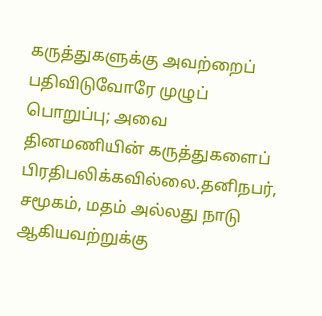கருத்துகளுக்கு அவற்றைப் பதிவிடுவோரே முழுப் பொறுப்பு; அவை தினமணியின் கருத்துகளைப் பிரதிபலிக்கவில்லை.தனிநபர், சமூகம், மதம் அல்லது நாடு ஆகியவற்றுக்கு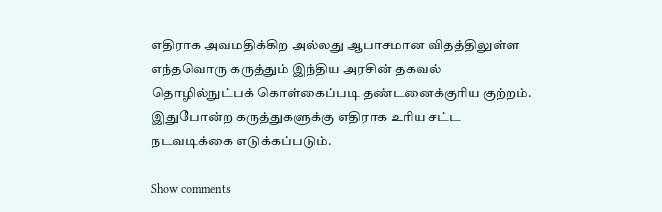எதிராக அவமதிக்கிற அல்லது ஆபாசமான விதத்திலுள்ள எந்தவொரு கருத்தும் இந்திய அரசின் தகவல் தொழில்நுட்பக் கொள்கைப்படி தண்டனைக்குரிய குற்றம். இதுபோன்ற கருத்துகளுக்கு எதிராக உரிய சட்ட நடவடிக்கை எடுக்கப்படும்.

Show comments